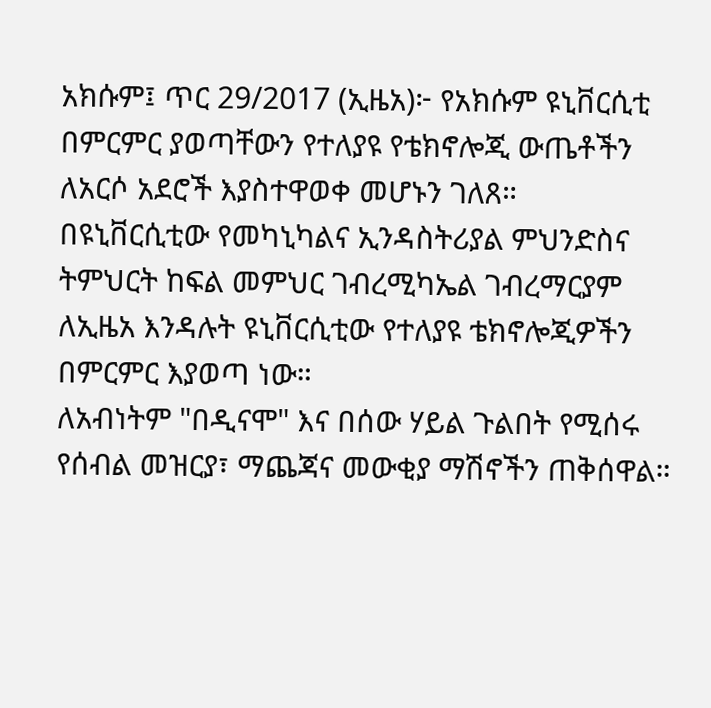አክሱም፤ ጥር 29/2017 (ኢዜአ)፦ የአክሱም ዩኒቨርሲቲ በምርምር ያወጣቸውን የተለያዩ የቴክኖሎጂ ውጤቶችን ለአርሶ አደሮች እያስተዋወቀ መሆኑን ገለጸ።
በዩኒቨርሲቲው የመካኒካልና ኢንዳስትሪያል ምህንድስና ትምህርት ከፍል መምህር ገብረሚካኤል ገብረማርያም ለኢዜአ እንዳሉት ዩኒቨርሲቲው የተለያዩ ቴክኖሎጂዎችን በምርምር እያወጣ ነው።
ለአብነትም "በዲናሞ" እና በሰው ሃይል ጉልበት የሚሰሩ የሰብል መዝርያ፣ ማጨጃና መውቂያ ማሽኖችን ጠቅሰዋል።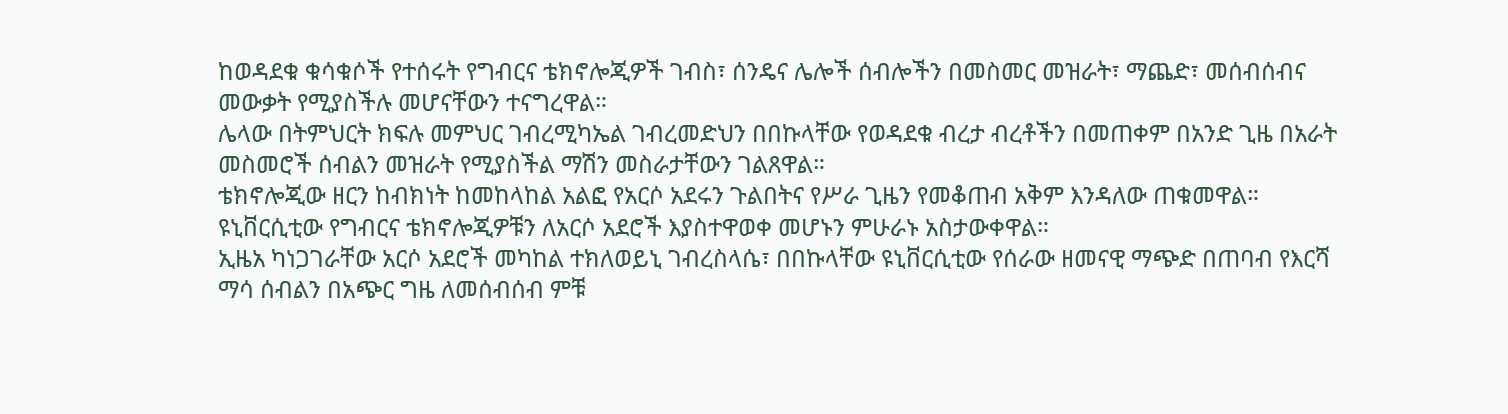ከወዳደቁ ቁሳቁሶች የተሰሩት የግብርና ቴክኖሎጂዎች ገብስ፣ ሰንዴና ሌሎች ሰብሎችን በመስመር መዝራት፣ ማጨድ፣ መሰብሰብና መውቃት የሚያስችሉ መሆናቸውን ተናግረዋል።
ሌላው በትምህርት ክፍሉ መምህር ገብረሚካኤል ገብረመድህን በበኩላቸው የወዳደቁ ብረታ ብረቶችን በመጠቀም በአንድ ጊዜ በአራት መስመሮች ሰብልን መዝራት የሚያስችል ማሽን መስራታቸውን ገልጸዋል።
ቴክኖሎጂው ዘርን ከብክነት ከመከላከል አልፎ የአርሶ አደሩን ጉልበትና የሥራ ጊዜን የመቆጠብ አቅም እንዳለው ጠቁመዋል።
ዩኒቨርሲቲው የግብርና ቴክኖሎጂዎቹን ለአርሶ አደሮች እያስተዋወቀ መሆኑን ምሁራኑ አስታውቀዋል።
ኢዜአ ካነጋገራቸው አርሶ አደሮች መካከል ተክለወይኒ ገብረስላሴ፣ በበኩላቸው ዩኒቨርሲቲው የሰራው ዘመናዊ ማጭድ በጠባብ የእርሻ ማሳ ሰብልን በአጭር ግዜ ለመሰብሰብ ምቹ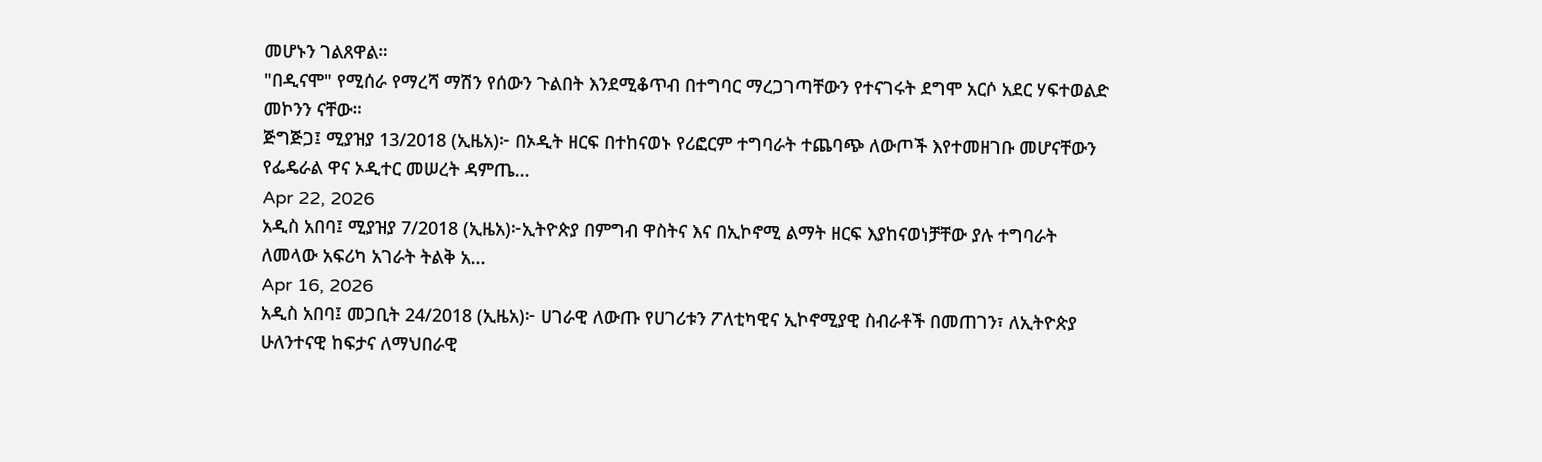መሆኑን ገልጸዋል።
"በዲናሞ" የሚሰራ የማረሻ ማሽን የሰውን ጉልበት እንደሚቆጥብ በተግባር ማረጋገጣቸውን የተናገሩት ደግሞ አርሶ አደር ሃፍተወልድ መኮንን ናቸው።
ጅግጅጋ፤ ሚያዝያ 13/2018 (ኢዜአ)፦ በኦዲት ዘርፍ በተከናወኑ የሪፎርም ተግባራት ተጨባጭ ለውጦች እየተመዘገቡ መሆናቸውን የፌዴራል ዋና ኦዲተር መሠረት ዳምጤ...
Apr 22, 2026
አዲስ አበባ፤ ሚያዝያ 7/2018 (ኢዜአ)፦ኢትዮጵያ በምግብ ዋስትና እና በኢኮኖሚ ልማት ዘርፍ እያከናወነቻቸው ያሉ ተግባራት ለመላው አፍሪካ አገራት ትልቅ አ...
Apr 16, 2026
አዲስ አበባ፤ መጋቢት 24/2018 (ኢዜአ)፦ ሀገራዊ ለውጡ የሀገሪቱን ፖለቲካዊና ኢኮኖሚያዊ ስብራቶች በመጠገን፣ ለኢትዮጵያ ሁለንተናዊ ከፍታና ለማህበራዊ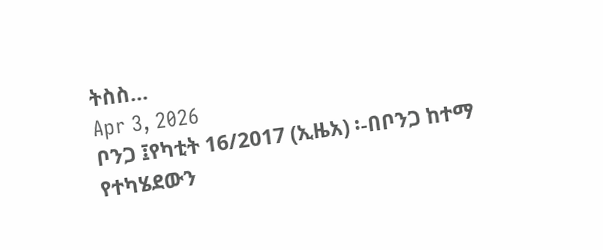ትስስ...
Apr 3, 2026
ቦንጋ ፤የካቲት 16/2017 (ኢዜአ) ፡-በቦንጋ ከተማ የተካሄደውን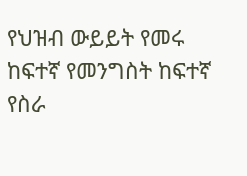የህዝብ ውይይት የመሩ ከፍተኛ የመንግስት ከፍተኛ የስራ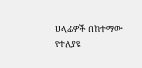ሀላፊዎች በከተማው የተለያዩ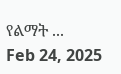የልማት ...
Feb 24, 2025